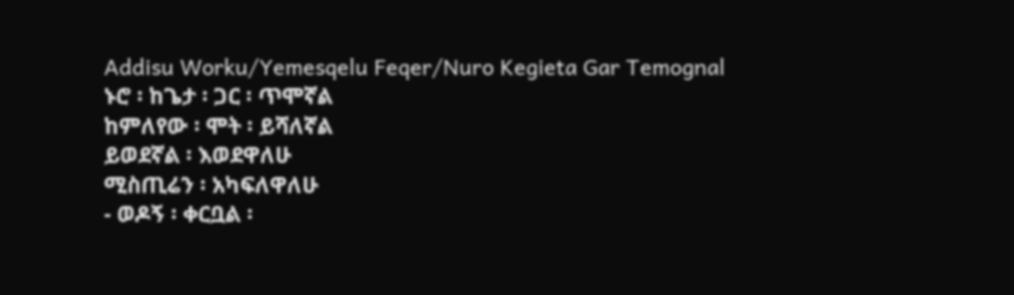Addisu Worku/Yemesqelu Feqer/Nuro Kegieta Gar Temognal
ኑሮ ፡ ከጌታ ፡ ጋር ፡ ጥሞኛል
ከምለየው ፡ ሞት ፡ ይሻለኛል
ይወደኛል ፡ እወደዋለሁ
ሚስጢሬን ፡ አካፍለዋለሁ
- ወዶኝ ፡ ቀርቧል ፡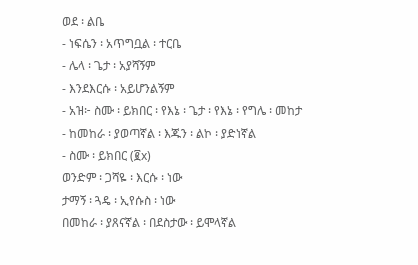ወደ ፡ ልቤ
- ነፍሴን ፡ አጥግቧል ፡ ተርቤ
- ሌላ ፡ ጌታ ፡ አያሻኝም
- እንደእርሱ ፡ አይሆንልኝም
- አዝ፦ ስሙ ፡ ይክበር ፡ የእኔ ፡ ጌታ ፡ የእኔ ፡ የግሌ ፡ መከታ
- ከመከራ ፡ ያወጣኛል ፡ እጁን ፡ ልኮ ፡ ያድነኛል
- ስሙ ፡ ይክበር (፪x)
ወንድም ፡ ጋሻዬ ፡ እርሱ ፡ ነው
ታማኝ ፡ ጓዴ ፡ ኢየሱስ ፡ ነው
በመከራ ፡ ያጸናኛል ፡ በደስታው ፡ ይሞላኛል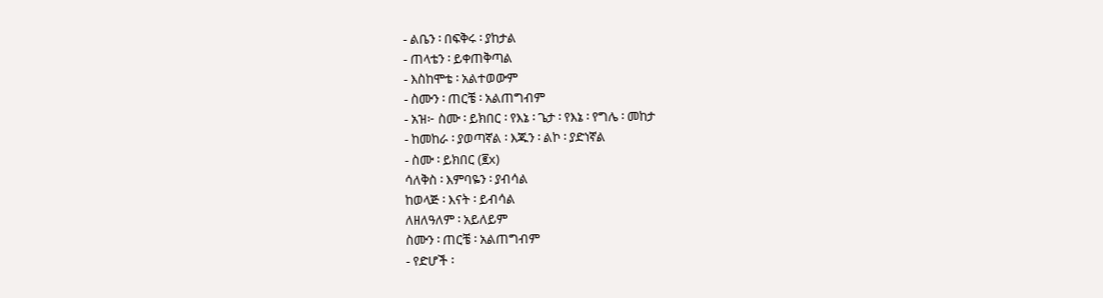- ልቤን ፡ በፍቅሩ ፡ ያከታል
- ጠላቴን ፡ ይቀጠቅጣል
- እስከሞቴ ፡ አልተወውም
- ስሙን ፡ ጠርቼ ፡ አልጠግብም
- አዝ፦ ስሙ ፡ ይክበር ፡ የእኔ ፡ ጌታ ፡ የእኔ ፡ የግሌ ፡ መከታ
- ከመከራ ፡ ያወጣኛል ፡ እጁን ፡ ልኮ ፡ ያድነኛል
- ስሙ ፡ ይክበር (፪x)
ሳለቅስ ፡ እምባዬን ፡ ያብሳል
ከወላጅ ፡ እናት ፡ ይብሳል
ለዘለዓለም ፡ አይለይም
ስሙን ፡ ጠርቼ ፡ አልጠግብም
- የድሆች ፡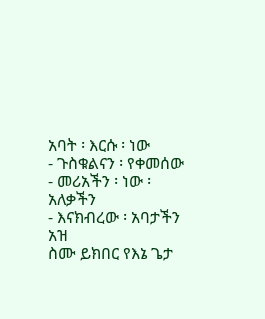አባት ፡ እርሱ ፡ ነው
- ጉስቁልናን ፡ የቀመሰው
- መሪአችን ፡ ነው ፡ አለቃችን
- እናክብረው ፡ አባታችን
አዝ
ስሙ ይክበር የእኔ ጌታ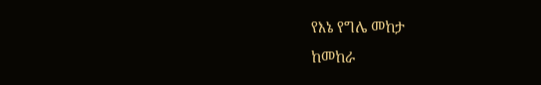የእኔ የግሌ መከታ
ከመከራ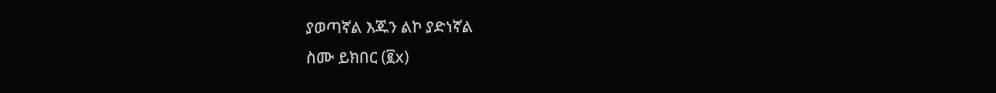ያወጣኛል እጁን ልኮ ያድነኛል
ስሙ ይክበር (፪x)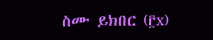ስሙ ይክበር (፫x)